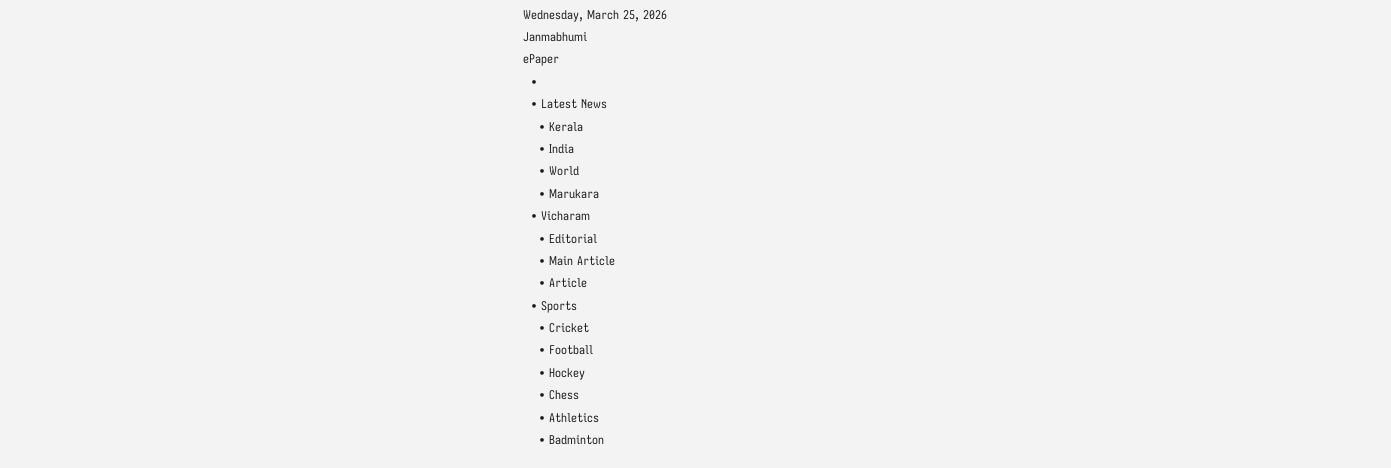Wednesday, March 25, 2026
Janmabhumi
ePaper
  •
  • Latest News
    • Kerala
    • India
    • World
    • Marukara
  • Vicharam
    • Editorial
    • Main Article
    • Article
  • Sports
    • Cricket
    • Football
    • Hockey
    • Chess
    • Athletics
    • Badminton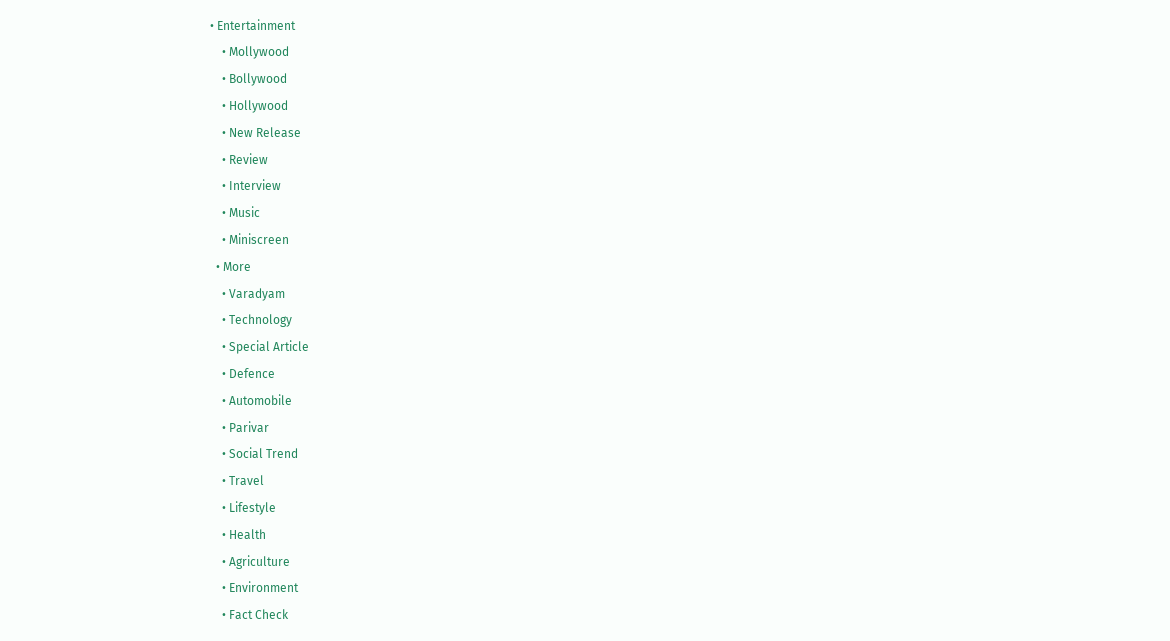• Entertainment
    • Mollywood
    • Bollywood
    • Hollywood
    • New Release
    • Review
    • Interview
    • Music
    • Miniscreen
  • More
    • Varadyam
    • Technology
    • Special Article
    • Defence
    • Automobile
    • Parivar
    • Social Trend
    • Travel
    • Lifestyle
    • Health
    • Agriculture
    • Environment
    • Fact Check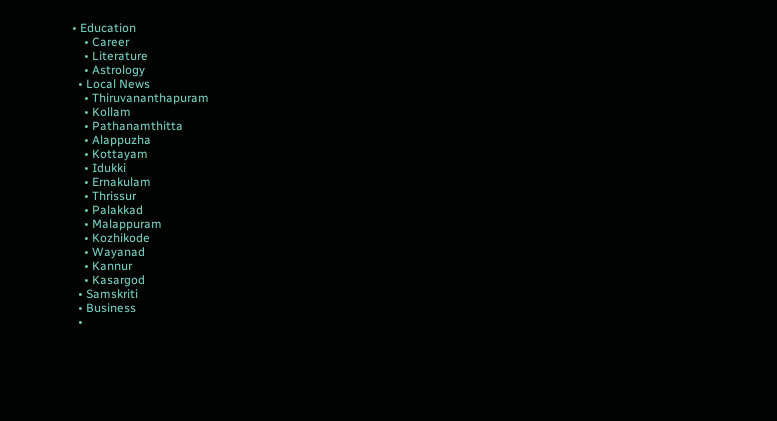• Education
    • Career
    • Literature
    • Astrology
  • Local News
    • Thiruvananthapuram
    • Kollam
    • Pathanamthitta
    • Alappuzha
    • Kottayam
    • Idukki
    • Ernakulam
    • Thrissur
    • Palakkad
    • Malappuram
    • Kozhikode
    • Wayanad
    • Kannur
    • Kasargod
  • Samskriti
  • Business
  •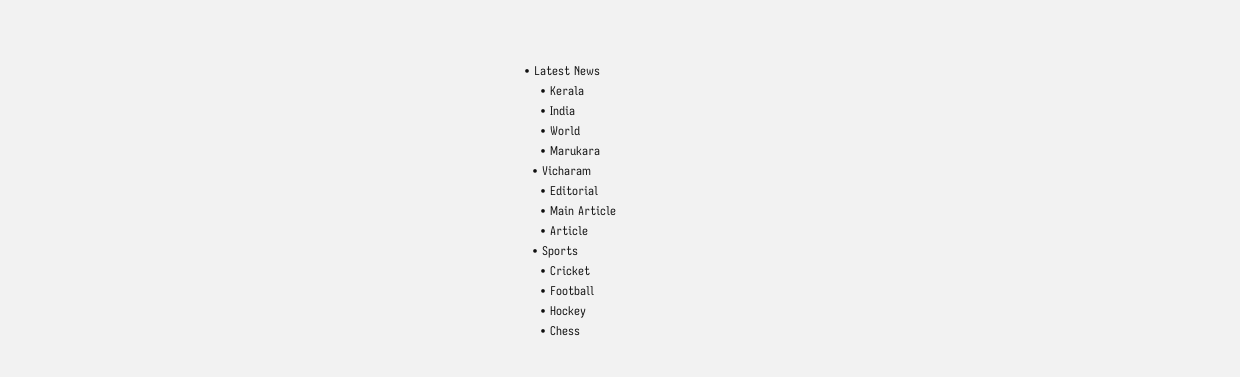• Latest News
    • Kerala
    • India
    • World
    • Marukara
  • Vicharam
    • Editorial
    • Main Article
    • Article
  • Sports
    • Cricket
    • Football
    • Hockey
    • Chess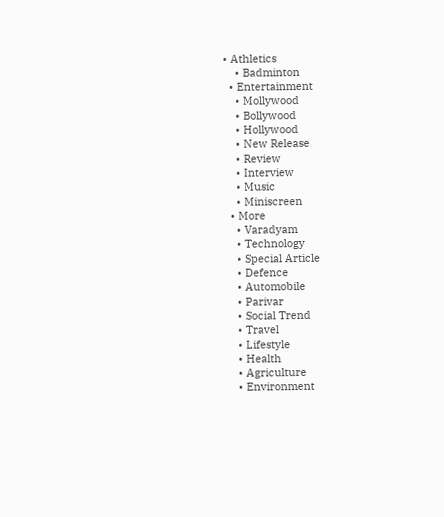• Athletics
    • Badminton
  • Entertainment
    • Mollywood
    • Bollywood
    • Hollywood
    • New Release
    • Review
    • Interview
    • Music
    • Miniscreen
  • More
    • Varadyam
    • Technology
    • Special Article
    • Defence
    • Automobile
    • Parivar
    • Social Trend
    • Travel
    • Lifestyle
    • Health
    • Agriculture
    • Environment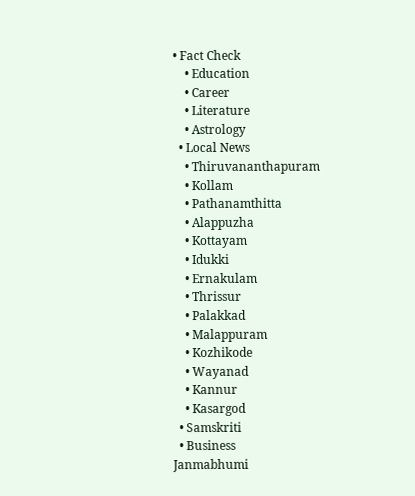• Fact Check
    • Education
    • Career
    • Literature
    • Astrology
  • Local News
    • Thiruvananthapuram
    • Kollam
    • Pathanamthitta
    • Alappuzha
    • Kottayam
    • Idukki
    • Ernakulam
    • Thrissur
    • Palakkad
    • Malappuram
    • Kozhikode
    • Wayanad
    • Kannur
    • Kasargod
  • Samskriti
  • Business
Janmabhumi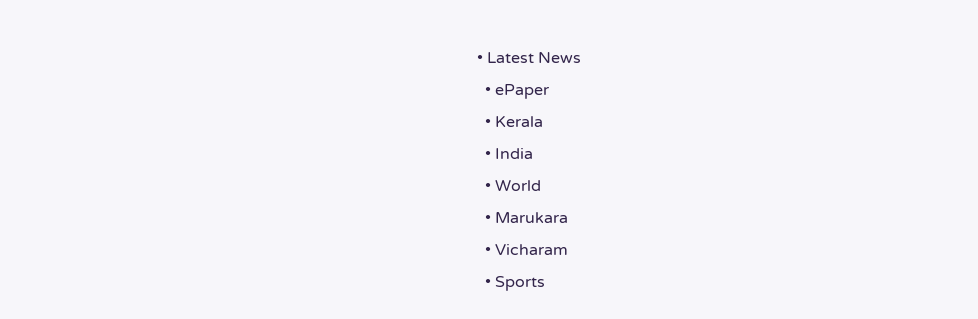• Latest News
  • ePaper
  • Kerala
  • India
  • World
  • Marukara
  • Vicharam
  • Sports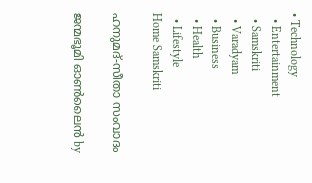• Technology
  • Entertainment
  • Samskriti
  • Varadyam
  • Business
  • Health
  • Lifestyle
Home Samskriti

ഹനുമദ്-സീതാ സംവാദം

ജന്മഭൂമി ഓണ്‍ലൈന്‍ by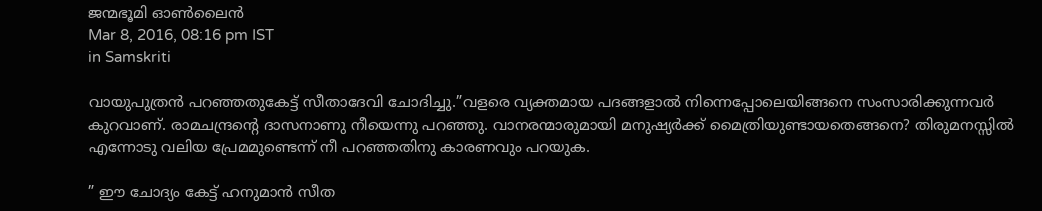ജന്മഭൂമി ഓണ്‍ലൈന്‍
Mar 8, 2016, 08:16 pm IST
in Samskriti

വായുപുത്രന്‍ പറഞ്ഞതുകേട്ട് സീതാദേവി ചോദിച്ചു.”വളരെ വ്യക്തമായ പദങ്ങളാല്‍ നിന്നെപ്പോലെയിങ്ങനെ സംസാരിക്കുന്നവര്‍ കുറവാണ്. രാമചന്ദ്രന്റെ ദാസനാണു നീയെന്നു പറഞ്ഞു. വാനരന്മാരുമായി മനുഷ്യര്‍ക്ക് മൈത്രിയുണ്ടായതെങ്ങനെ? തിരുമനസ്സില്‍ എന്നോടു വലിയ പ്രേമമുണ്ടെന്ന് നീ പറഞ്ഞതിനു കാരണവും പറയുക.

” ഈ ചോദ്യം കേട്ട് ഹനുമാന്‍ സീത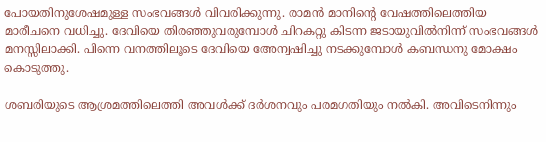പോയതിനുശേഷമുള്ള സംഭവങ്ങള്‍ വിവരിക്കുന്നു. രാമന്‍ മാനിന്റെ വേഷത്തിലെത്തിയ മാരീചനെ വധിച്ചു. ദേവിയെ തിരഞ്ഞുവരുമ്പോള്‍ ചിറകറ്റു കിടന്ന ജടായുവില്‍നിന്ന് സംഭവങ്ങള്‍ മനസ്സിലാക്കി. പിന്നെ വനത്തിലൂടെ ദേവിയെ അേന്വഷിച്ചു നടക്കുമ്പോള്‍ കബന്ധനു മോക്ഷം കൊടുത്തു.

ശബരിയുടെ ആശ്രമത്തിലെത്തി അവള്‍ക്ക് ദര്‍ശനവും പരമഗതിയും നല്‍കി. അവിടെനിന്നും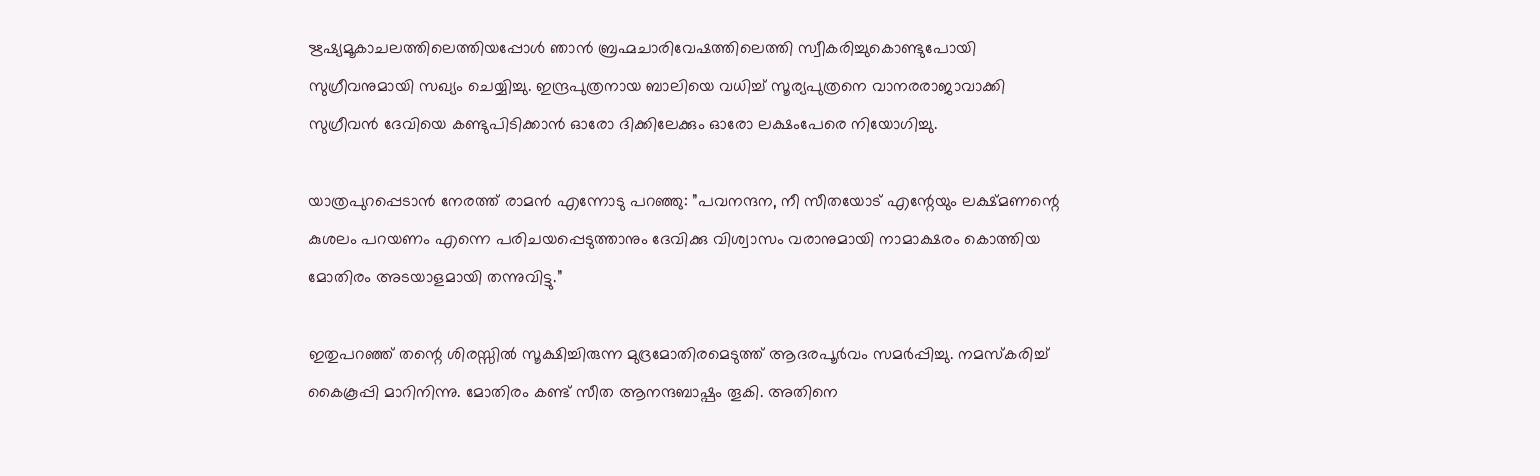ഋഷ്യമൂകാചലത്തിലെത്തിയപ്പോള്‍ ഞാന്‍ ബ്രഹ്മചാരിവേഷത്തിലെത്തി സ്വീകരിച്ചുകൊണ്ടുപോയി സുഗ്രീവനുമായി സഖ്യം ചെയ്യിച്ചു. ഇന്ദ്രപുത്രനായ ബാലിയെ വധിച്ച് സൂര്യപുത്രനെ വാനരരാജാവാക്കി സുഗ്രീവന്‍ ദേവിയെ കണ്ടുപിടിക്കാന്‍ ഓരോ ദിക്കിലേക്കും ഓരോ ലക്ഷംപേരെ നിയോഗിച്ചു.

യാത്രപുറപ്പെടാന്‍ നേരത്ത് രാമന്‍ എന്നോടു പറഞ്ഞു: ”പവനന്ദന, നീ സീതയോട് എന്റേയും ലക്ഷ്മണന്റെ കുശലം പറയണം എന്നെ പരിചയപ്പെടുത്താനും ദേവിക്കു വിശ്വാസം വരാനുമായി നാമാക്ഷരം കൊത്തിയ മോതിരം അടയാളമായി തന്നുവിട്ടു.”

ഇതുപറഞ്ഞ് തന്റെ ശിരസ്സില്‍ സൂക്ഷിച്ചിരുന്ന മുദ്രമോതിരമെടുത്ത് ആദരപൂര്‍വം സമര്‍പ്പിച്ചു. നമസ്‌കരിച്ച് കൈകൂപ്പി മാറിനിന്നു. മോതിരം കണ്ട് സീത ആനന്ദബാഷ്പം തൂകി. അതിനെ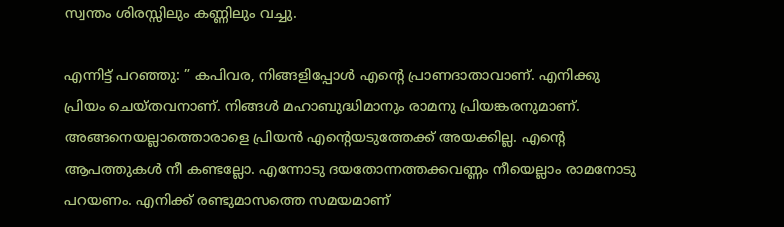സ്വന്തം ശിരസ്സിലും കണ്ണിലും വച്ചു.

എന്നിട്ട് പറഞ്ഞു: ” കപിവര, നിങ്ങളിപ്പോള്‍ എന്റെ പ്രാണദാതാവാണ്. എനിക്കു പ്രിയം ചെയ്തവനാണ്. നിങ്ങള്‍ മഹാബുദ്ധിമാനും രാമനു പ്രിയങ്കരനുമാണ്. അങ്ങനെയല്ലാത്തൊരാളെ പ്രിയന്‍ എന്റെയടുത്തേക്ക് അയക്കില്ല. എന്റെ ആപത്തുകള്‍ നീ കണ്ടല്ലോ. എന്നോടു ദയതോന്നത്തക്കവണ്ണം നീയെല്ലാം രാമനോടു പറയണം. എനിക്ക് രണ്ടുമാസത്തെ സമയമാണ്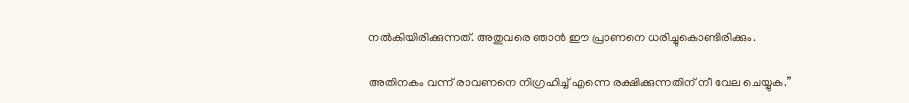നല്‍കിയിരിക്കുന്നത്. അതുവരെ ഞാന്‍ ഈ പ്രാണനെ ധരിച്ചുകൊണ്ടിരിക്കും.

അതിനകം വന്ന് രാവണനെ നിഗ്രഹിച്ച് എന്നെ രക്ഷിക്കുന്നതിന് നീ വേല ചെയ്യുക.”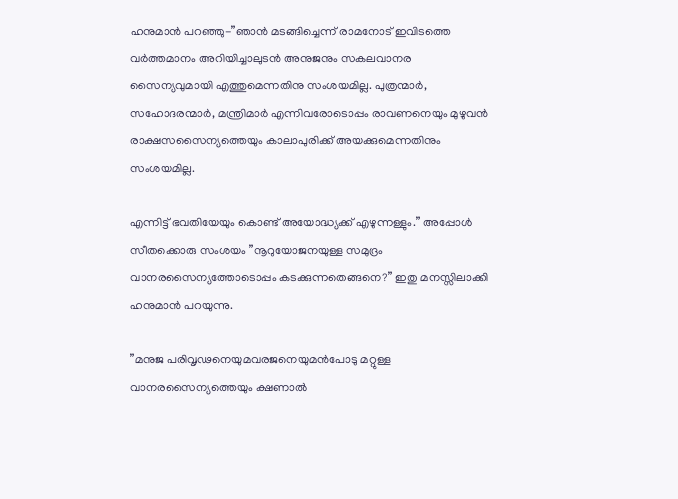ഹനുമാന്‍ പറഞ്ഞു-”ഞാന്‍ മടങ്ങിച്ചെന്ന് രാമനോട് ഇവിടത്തെ വര്‍ത്തമാനം അറിയിച്ചാലുടന്‍ അനുജനും സകലവാനര സൈന്യവുമായി എത്തുമെന്നതിനു സംശയമില്ല. പുത്രന്മാര്‍, സഹോദരന്മാര്‍, മന്ത്രിമാര്‍ എന്നിവരോടൊപ്പം രാവണനെയും മുഴുവന്‍ രാക്ഷസസൈന്യത്തെയും കാലാപുരിക്ക് അയക്കുമെന്നതിനും സംശയമില്ല.

എന്നിട്ട് ഭവതിയേയും കൊണ്ട് അയോദ്ധ്യക്ക് എഴുന്നള്ളും.” അപ്പോള്‍ സീതക്കൊരു സംശയം ”നൂറുയോജനയുള്ള സമുദ്രം വാനരസൈന്യത്തോടൊപ്പം കടക്കുന്നതെങ്ങനെ?” ഇതു മനസ്സിലാക്കി ഹനുമാന്‍ പറയുന്നു.

”മനുജ പരിവൃഢനെയുമവരജനെയുമന്‍പോടു മറ്റുള്ള വാനരസൈന്യത്തെയും ക്ഷണാല്‍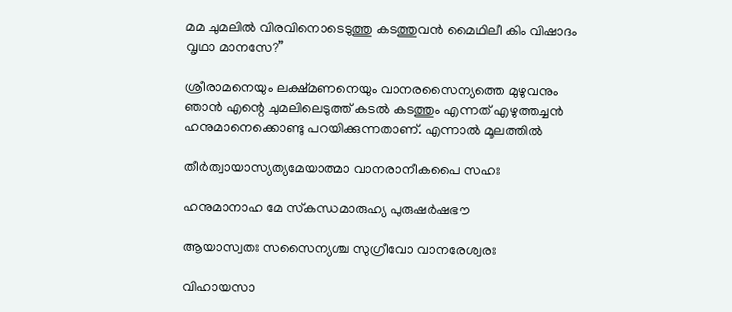മമ ചുമലില്‍ വിരവിനൊടെടുത്തു കടത്തുവന്‍ മൈഥിലീ കിം വിഷാദം വൃഥാ മാനസേ?”

ശ്രീരാമനെയും ലക്ഷ്മണനെയും വാനരസൈന്യത്തെ മുഴുവനും ഞാന്‍ എന്റെ ചുമലിലെടുത്ത് കടല്‍ കടത്തും എന്നത് എഴുത്തച്ചന്‍ ഹനുമാനെക്കൊണ്ടു പറയിക്കുന്നതാണ്. എന്നാല്‍ മൂലത്തില്‍

തീര്‍ത്വായാസ്യത്യമേയാത്മാ വാനരാനീകപൈ സഹഃ

ഹനുമാനാഹ മേ സ്‌കന്ധമാരുഹ്യ പുരുഷര്‍ഷഭൗ

ആയാസ്വതഃ സസൈന്യശ്ച സുഗ്രീവോ വാനരേശ്വരഃ

വിഹായസാ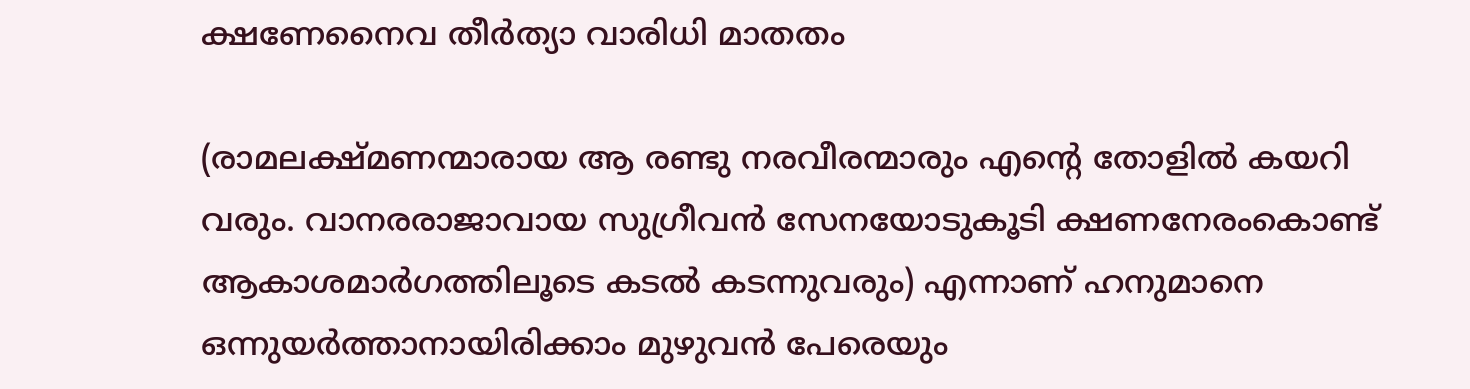ക്ഷണേനൈവ തീര്‍ത്യാ വാരിധി മാതതം

(രാമലക്ഷ്മണന്മാരായ ആ രണ്ടു നരവീരന്മാരും എന്റെ തോളില്‍ കയറി വരും. വാനരരാജാവായ സുഗ്രീവന്‍ സേനയോടുകൂടി ക്ഷണനേരംകൊണ്ട് ആകാശമാര്‍ഗത്തിലൂടെ കടല്‍ കടന്നുവരും) എന്നാണ് ഹനുമാനെ ഒന്നുയര്‍ത്താനായിരിക്കാം മുഴുവന്‍ പേരെയും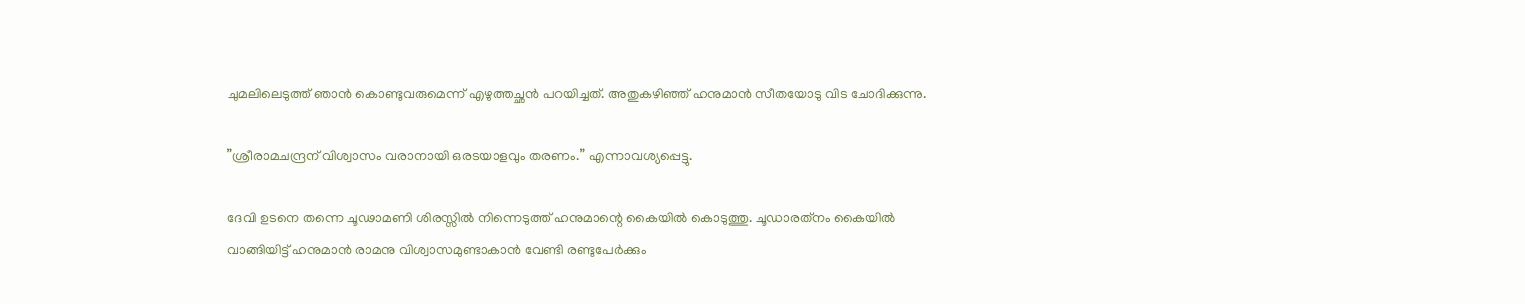ചുമലിലെടുത്ത് ഞാന്‍ കൊണ്ടുവരുമെന്ന് എഴുത്തച്ഛന്‍ പറയിച്ചത്. അതുകഴിഞ്ഞ് ഹനുമാന്‍ സീതയോടു വിട ചോദിക്കുന്നു.

”ശ്രീരാമചന്ദ്രന് വിശ്വാസം വരാനായി ഒരടയാളവും തരണം.” എന്നാവശ്യപ്പെട്ടു.

ദേവി ഉടനെ തന്നെ ചൂഢാമണി ശിരസ്സില്‍ നിന്നെടുത്ത് ഹനുമാന്റെ കൈയില്‍ കൊടുത്തു. ചൂഡാരത്‌നം കൈയില്‍ വാങ്ങിയിട്ട് ഹനുമാന്‍ രാമനു വിശ്വാസമുണ്ടാകാന്‍ വേണ്ടി രണ്ടുപേര്‍ക്കും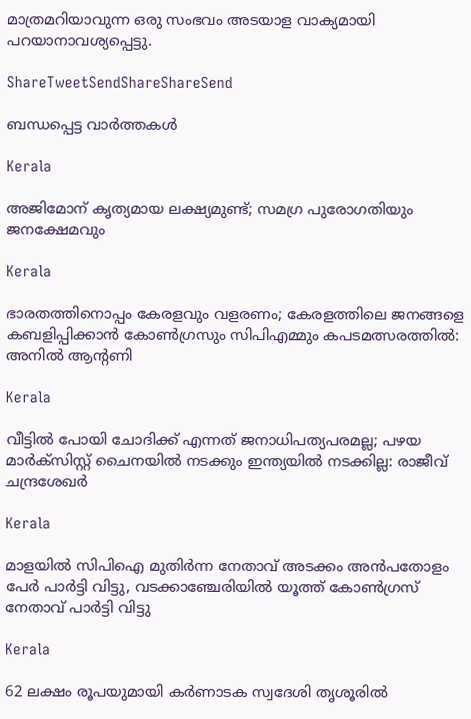മാത്രമറിയാവുന്ന ഒരു സംഭവം അടയാള വാക്യമായി പറയാനാവശ്യപ്പെട്ടു.

ShareTweetSendShareShareSend

ബന്ധപ്പെട്ട വാര്‍ത്തകള്‍

Kerala

അജിമോന് കൃത്യമായ ലക്ഷ്യമുണ്ട്; സമഗ്ര പുരോഗതിയും ജനക്ഷേമവും

Kerala

ഭാരതത്തിനൊപ്പം കേരളവും വളരണം; കേരളത്തിലെ ജനങ്ങളെ കബളിപ്പിക്കാന്‍ കോണ്‍ഗ്രസും സിപിഎമ്മും കപടമത്സരത്തില്‍: അനില്‍ ആന്റണി

Kerala

വീട്ടിൽ പോയി ചോദിക്ക് എന്നത് ജനാധിപത്യപരമല്ല; പഴയ മാർക്സിസ്റ്റ്‌ ചൈനയിൽ നടക്കും ഇന്ത്യയിൽ നടക്കില്ല: രാജീവ് ചന്ദ്രശേഖർ

Kerala

മാളയില്‍ സിപിഐ മുതിര്‍ന്ന നേതാവ് അടക്കം അന്‍പതോളം പേര്‍ പാര്‍ട്ടി വിട്ടു, വടക്കാഞ്ചേരിയില്‍ യൂത്ത് കോൺഗ്രസ് നേതാവ് പാർട്ടി വിട്ടു

Kerala

62 ലക്ഷം രൂപയുമായി കർണാടക സ്വദേശി തൃശൂരിൽ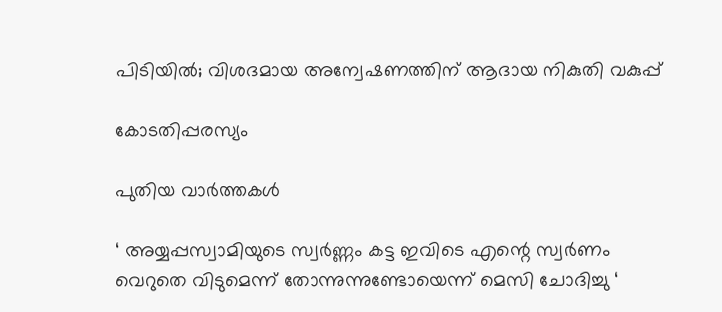പിടിയിൽ; വിശദമായ അന്വേഷണത്തിന് ആദായ നികുതി വകുപ്പ്

കോടതിപ്പരസ്യം

പുതിയ വാര്‍ത്തകള്‍

‘ അയ്യപ്പസ്വാമിയുടെ സ്വർണ്ണം കട്ട ഇവിടെ എന്റെ സ്വർണം വെറുതെ വിടുമെന്ന് തോന്നുന്നുണ്ടോയെന്ന് മെസി ചോദിച്ചു ‘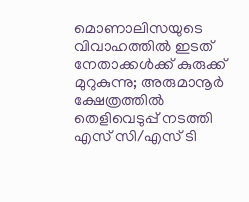മൊണാലിസയുടെ വിവാഹത്തിൽ ഇടത് നേതാക്കൾക്ക് കുരുക്ക് മുറുകുന്നു; അരുമാനൂർ ക്ഷേത്രത്തിൽ തെളിവെടുപ്പ് നടത്തി എസ് സി/എസ് ടി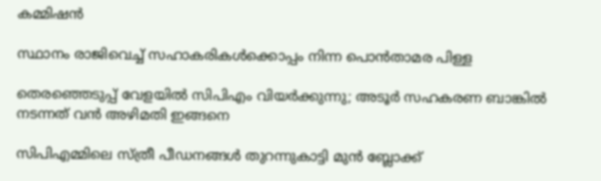കമ്മിഷൻ

സ്ഥാനം രാജിവെച്ച് സഹാകരികള്‍ക്കൊപ്പം നിന്ന പൊന്‍താമര പിള്ള

തെരഞ്ഞെടുപ്പ് വേളയില്‍ സിപിഎം വിയര്‍ക്കുന്നു; അടൂര്‍ സഹകരണ ബാങ്കില്‍ നടന്നത് വന്‍ അഴിമതി ഇങ്ങനെ

സിപിഎമ്മിലെ സ്ത്രീ പീഡനങ്ങള്‍ തുറന്നുകാട്ടി മുന്‍ ബ്ലോക്ക്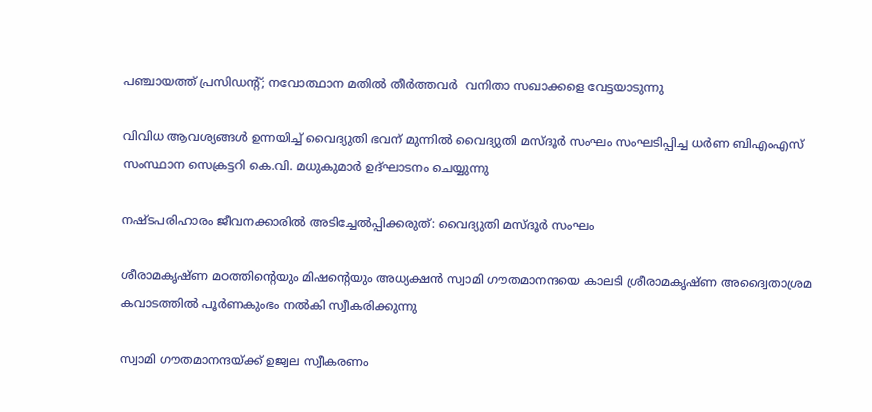പഞ്ചായത്ത് പ്രസിഡന്റ്; നവോത്ഥാന മതില്‍ തീര്‍ത്തവര്‍  വനിതാ സഖാക്കളെ വേട്ടയാടുന്നു

വിവിധ ആവശ്യങ്ങള്‍ ഉന്നയിച്ച് വൈദ്യുതി ഭവന് മുന്നില്‍ വൈദ്യുതി മസ്ദൂര്‍ സംഘം സംഘടിപ്പിച്ച ധര്‍ണ ബിഎംഎസ് സംസ്ഥാന സെക്രട്ടറി കെ.വി. മധുകുമാര്‍ ഉദ്ഘാടനം ചെയ്യുന്നു

നഷ്ടപരിഹാരം ജീവനക്കാരില്‍ അടിച്ചേല്‍പ്പിക്കരുത്: വൈദ്യുതി മസ്ദൂര്‍ സംഘം

ശീരാമകൃഷ്ണ മഠത്തിന്റെയും മിഷന്റെയും അധ്യക്ഷന്‍ സ്വാമി ഗൗതമാനന്ദയെ കാലടി ശ്രീരാമകൃഷ്ണ അദ്വൈതാശ്രമ കവാടത്തില്‍ പൂര്‍ണകുംഭം നല്‍കി സ്വീകരിക്കുന്നു

സ്വാമി ഗൗതമാനന്ദയ്‌ക്ക് ഉജ്വല സ്വീകരണം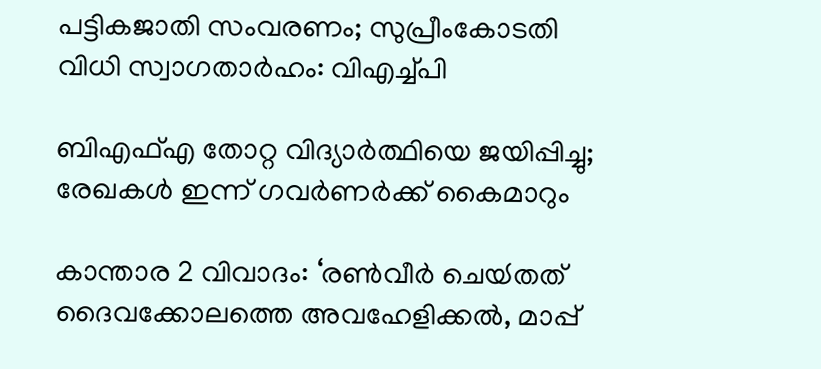പട്ടികജാതി സംവരണം; സുപ്രീംകോടതി വിധി സ്വാഗതാര്‍ഹം: വിഎച്ച്പി

ബിഎഫ്എ തോറ്റ വിദ്യാര്‍ത്ഥിയെ ജയിപ്പിച്ചു; രേഖകള്‍ ഇന്ന് ഗവര്‍ണര്‍ക്ക് കൈമാറും

കാന്താര 2 വിവാദം: ‘രൺവീർ ചെയ്‍തത് ദൈവക്കോലത്തെ അവഹേളിക്കൽ, മാപ്പ്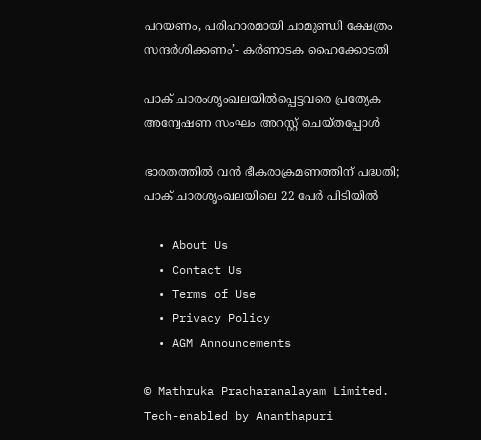പറയണം, പരിഹാരമായി ചാമുണ്ഡി ക്ഷേത്രം സന്ദർശിക്കണം’- കർണാടക ഹൈക്കോടതി

പാക് ചാരംശൃംഖലയില്‍പ്പെട്ടവരെ പ്രത്യേക അന്വേഷണ സംഘം അറസ്റ്റ് ചെയ്തപ്പോള്‍

ഭാരതത്തില്‍ വന്‍ ഭീകരാക്രമണത്തിന് പദ്ധതി; പാക് ചാരശൃംഖലയിലെ 22 പേര്‍ പിടിയില്‍

  • About Us
  • Contact Us
  • Terms of Use
  • Privacy Policy
  • AGM Announcements

© Mathruka Pracharanalayam Limited.
Tech-enabled by Ananthapuri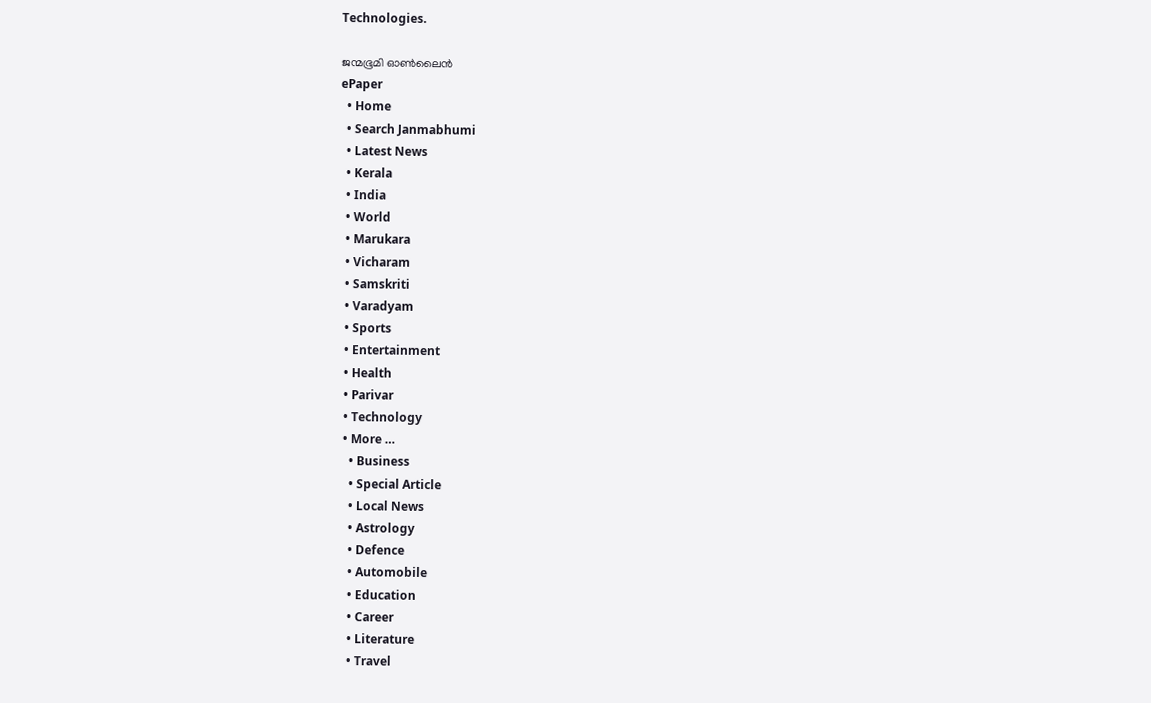Technologies.

ജന്മഭൂമി ഓണ്‍ലൈന്‍
ePaper
  • Home
  • Search Janmabhumi
  • Latest News
  • Kerala
  • India
  • World
  • Marukara
  • Vicharam
  • Samskriti
  • Varadyam
  • Sports
  • Entertainment
  • Health
  • Parivar
  • Technology
  • More …
    • Business
    • Special Article
    • Local News
    • Astrology
    • Defence
    • Automobile
    • Education
    • Career
    • Literature
    • Travel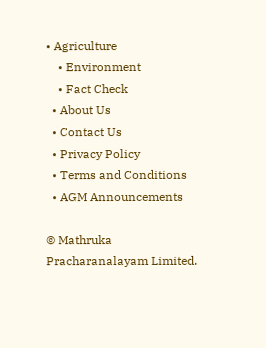• Agriculture
    • Environment
    • Fact Check
  • About Us
  • Contact Us
  • Privacy Policy
  • Terms and Conditions
  • AGM Announcements

© Mathruka Pracharanalayam Limited.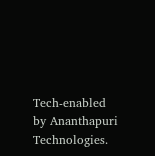Tech-enabled by Ananthapuri Technologies.